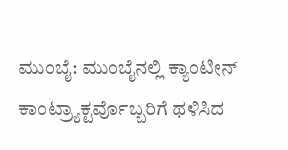ಮುಂಬೈ: ಮುಂಬೈನಲ್ಲಿ ಕ್ಯಾಂಟೀನ್ ಕಾಂಟ್ರ್ಯಾಕ್ಟರ್ವೊಬ್ಬರಿಗೆ ಥಳಿಸಿದ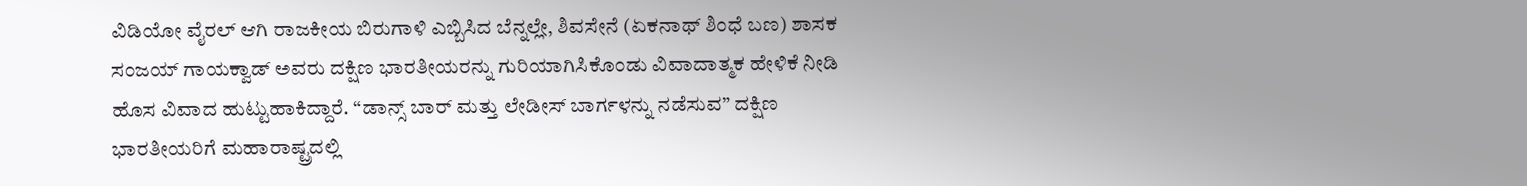ವಿಡಿಯೋ ವೈರಲ್ ಆಗಿ ರಾಜಕೀಯ ಬಿರುಗಾಳಿ ಎಬ್ಬಿಸಿದ ಬೆನ್ನಲ್ಲೇ, ಶಿವಸೇನೆ (ಏಕನಾಥ್ ಶಿಂಧೆ ಬಣ) ಶಾಸಕ ಸಂಜಯ್ ಗಾಯಕ್ವಾಡ್ ಅವರು ದಕ್ಷಿಣ ಭಾರತೀಯರನ್ನು ಗುರಿಯಾಗಿಸಿಕೊಂಡು ವಿವಾದಾತ್ಮಕ ಹೇಳಿಕೆ ನೀಡಿ ಹೊಸ ವಿವಾದ ಹುಟ್ಟುಹಾಕಿದ್ದಾರೆ. “ಡಾನ್ಸ್ ಬಾರ್ ಮತ್ತು ಲೇಡೀಸ್ ಬಾರ್ಗಳನ್ನು ನಡೆಸುವ” ದಕ್ಷಿಣ ಭಾರತೀಯರಿಗೆ ಮಹಾರಾಷ್ಟ್ರದಲ್ಲಿ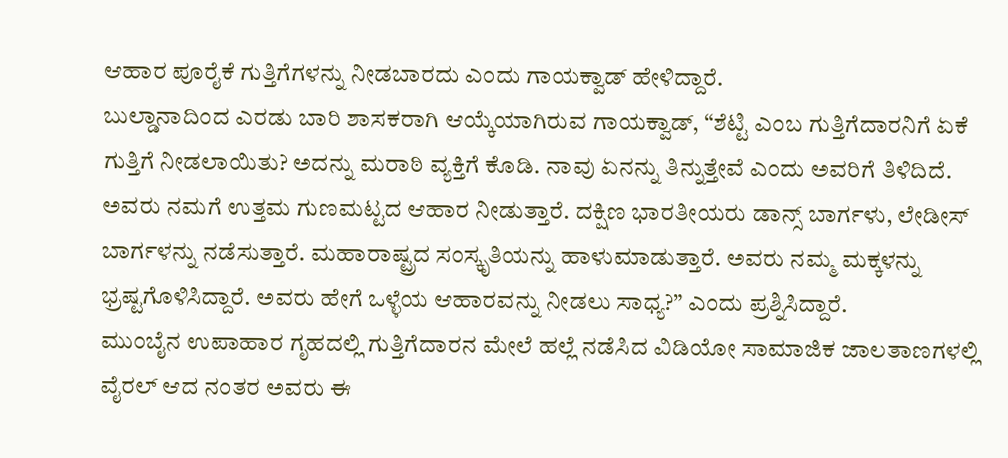ಆಹಾರ ಪೂರೈಕೆ ಗುತ್ತಿಗೆಗಳನ್ನು ನೀಡಬಾರದು ಎಂದು ಗಾಯಕ್ವಾಡ್ ಹೇಳಿದ್ದಾರೆ.
ಬುಲ್ಡಾನಾದಿಂದ ಎರಡು ಬಾರಿ ಶಾಸಕರಾಗಿ ಆಯ್ಕೆಯಾಗಿರುವ ಗಾಯಕ್ವಾಡ್, “ಶೆಟ್ಟಿ ಎಂಬ ಗುತ್ತಿಗೆದಾರನಿಗೆ ಏಕೆ ಗುತ್ತಿಗೆ ನೀಡಲಾಯಿತು? ಅದನ್ನು ಮರಾಠಿ ವ್ಯಕ್ತಿಗೆ ಕೊಡಿ. ನಾವು ಏನನ್ನು ತಿನ್ನುತ್ತೇವೆ ಎಂದು ಅವರಿಗೆ ತಿಳಿದಿದೆ. ಅವರು ನಮಗೆ ಉತ್ತಮ ಗುಣಮಟ್ಟದ ಆಹಾರ ನೀಡುತ್ತಾರೆ. ದಕ್ಷಿಣ ಭಾರತೀಯರು ಡಾನ್ಸ್ ಬಾರ್ಗಳು, ಲೇಡೀಸ್ ಬಾರ್ಗಳನ್ನು ನಡೆಸುತ್ತಾರೆ. ಮಹಾರಾಷ್ಟ್ರದ ಸಂಸ್ಕೃತಿಯನ್ನು ಹಾಳುಮಾಡುತ್ತಾರೆ. ಅವರು ನಮ್ಮ ಮಕ್ಕಳನ್ನು ಭ್ರಷ್ಟಗೊಳಿಸಿದ್ದಾರೆ. ಅವರು ಹೇಗೆ ಒಳ್ಳೆಯ ಆಹಾರವನ್ನು ನೀಡಲು ಸಾಧ್ಯ?” ಎಂದು ಪ್ರಶ್ನಿಸಿದ್ದಾರೆ.
ಮುಂಬೈನ ಉಪಾಹಾರ ಗೃಹದಲ್ಲಿ ಗುತ್ತಿಗೆದಾರನ ಮೇಲೆ ಹಲ್ಲೆ ನಡೆಸಿದ ವಿಡಿಯೋ ಸಾಮಾಜಿಕ ಜಾಲತಾಣಗಳಲ್ಲಿ ವೈರಲ್ ಆದ ನಂತರ ಅವರು ಈ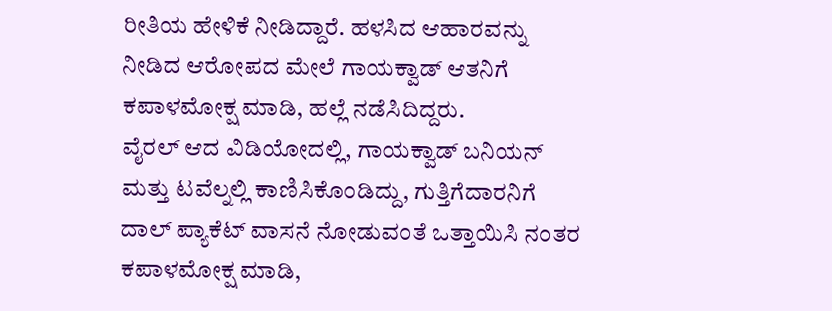ರೀತಿಯ ಹೇಳಿಕೆ ನೀಡಿದ್ದಾರೆ. ಹಳಸಿದ ಆಹಾರವನ್ನು ನೀಡಿದ ಆರೋಪದ ಮೇಲೆ ಗಾಯಕ್ವಾಡ್ ಆತನಿಗೆ ಕಪಾಳಮೋಕ್ಷ ಮಾಡಿ, ಹಲ್ಲೆ ನಡೆಸಿದಿದ್ದರು.
ವೈರಲ್ ಆದ ವಿಡಿಯೋದಲ್ಲಿ, ಗಾಯಕ್ವಾಡ್ ಬನಿಯನ್ ಮತ್ತು ಟವೆಲ್ನಲ್ಲಿ ಕಾಣಿಸಿಕೊಂಡಿದ್ದು, ಗುತ್ತಿಗೆದಾರನಿಗೆ ದಾಲ್ ಪ್ಯಾಕೆಟ್ ವಾಸನೆ ನೋಡುವಂತೆ ಒತ್ತಾಯಿಸಿ ನಂತರ ಕಪಾಳಮೋಕ್ಷ ಮಾಡಿ,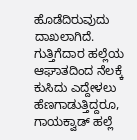ಹೊಡೆದಿರುವುದು ದಾಖಲಾಗಿದೆ.
ಗುತ್ತಿಗೆದಾರ ಹಲ್ಲೆಯ ಆಘಾತದಿಂದ ನೆಲಕ್ಕೆ ಕುಸಿದು ಎದ್ದೇಳಲು ಹೆಣಗಾಡುತ್ತಿದ್ದರೂ, ಗಾಯಕ್ವಾಡ್ ಹಲ್ಲೆ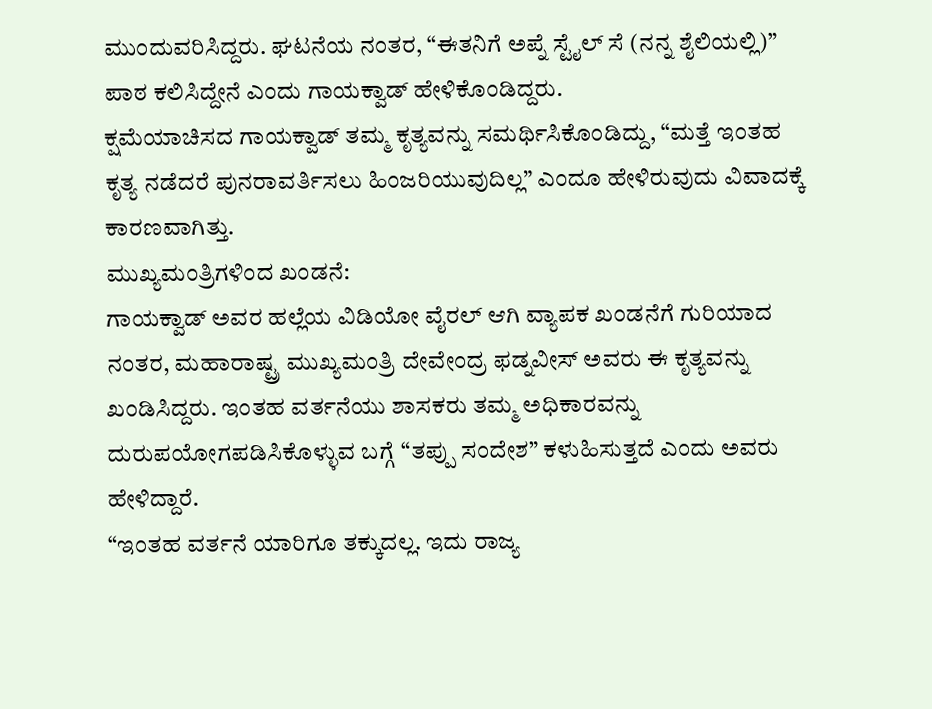ಮುಂದುವರಿಸಿದ್ದರು. ಘಟನೆಯ ನಂತರ, “ಈತನಿಗೆ ಅಪ್ನೆ ಸ್ಟೈಲ್ ಸೆ (ನನ್ನ ಶೈಲಿಯಲ್ಲಿ)” ಪಾಠ ಕಲಿಸಿದ್ದೇನೆ ಎಂದು ಗಾಯಕ್ವಾಡ್ ಹೇಳಿಕೊಂಡಿದ್ದರು.
ಕ್ಷಮೆಯಾಚಿಸದ ಗಾಯಕ್ವಾಡ್ ತಮ್ಮ ಕೃತ್ಯವನ್ನು ಸಮರ್ಥಿಸಿಕೊಂಡಿದ್ದು, “ಮತ್ತೆ ಇಂತಹ ಕೃತ್ಯ ನಡೆದರೆ ಪುನರಾವರ್ತಿಸಲು ಹಿಂಜರಿಯುವುದಿಲ್ಲ” ಎಂದೂ ಹೇಳಿರುವುದು ವಿವಾದಕ್ಕೆ ಕಾರಣವಾಗಿತ್ತು.
ಮುಖ್ಯಮಂತ್ರಿಗಳಿಂದ ಖಂಡನೆ:
ಗಾಯಕ್ವಾಡ್ ಅವರ ಹಲ್ಲೆಯ ವಿಡಿಯೋ ವೈರಲ್ ಆಗಿ ವ್ಯಾಪಕ ಖಂಡನೆಗೆ ಗುರಿಯಾದ ನಂತರ, ಮಹಾರಾಷ್ಟ್ರ ಮುಖ್ಯಮಂತ್ರಿ ದೇವೇಂದ್ರ ಫಡ್ನವೀಸ್ ಅವರು ಈ ಕೃತ್ಯವನ್ನು ಖಂಡಿಸಿದ್ದರು. ಇಂತಹ ವರ್ತನೆಯು ಶಾಸಕರು ತಮ್ಮ ಅಧಿಕಾರವನ್ನು ದುರುಪಯೋಗಪಡಿಸಿಕೊಳ್ಳುವ ಬಗ್ಗೆ “ತಪ್ಪು ಸಂದೇಶ” ಕಳುಹಿಸುತ್ತದೆ ಎಂದು ಅವರು ಹೇಳಿದ್ದಾರೆ.
“ಇಂತಹ ವರ್ತನೆ ಯಾರಿಗೂ ತಕ್ಕುದಲ್ಲ. ಇದು ರಾಜ್ಯ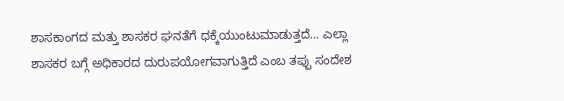ಶಾಸಕಾಂಗದ ಮತ್ತು ಶಾಸಕರ ಘನತೆಗೆ ಧಕ್ಕೆಯುಂಟುಮಾಡುತ್ತದೆ… ಎಲ್ಲಾ ಶಾಸಕರ ಬಗ್ಗೆ ಅಧಿಕಾರದ ದುರುಪಯೋಗವಾಗುತ್ತಿದೆ ಎಂಬ ತಪ್ಪು ಸಂದೇಶ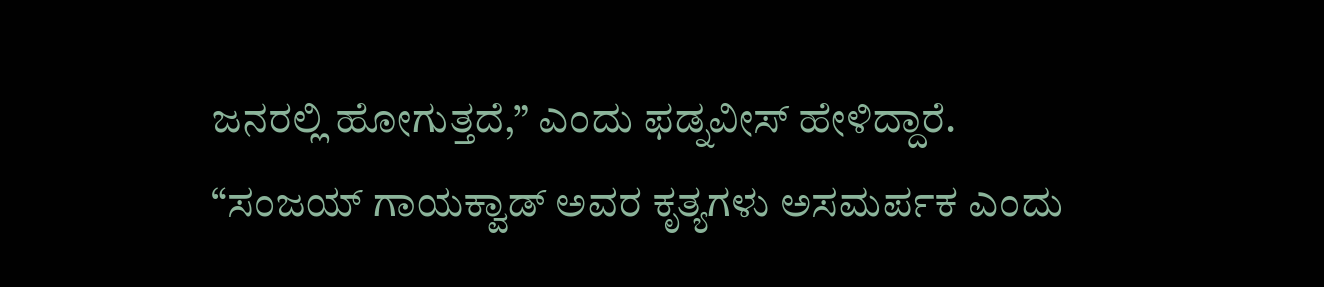ಜನರಲ್ಲಿ ಹೋಗುತ್ತದೆ,” ಎಂದು ಫಡ್ನವೀಸ್ ಹೇಳಿದ್ದಾರೆ.
“ಸಂಜಯ್ ಗಾಯಕ್ವಾಡ್ ಅವರ ಕೃತ್ಯಗಳು ಅಸಮರ್ಪಕ ಎಂದು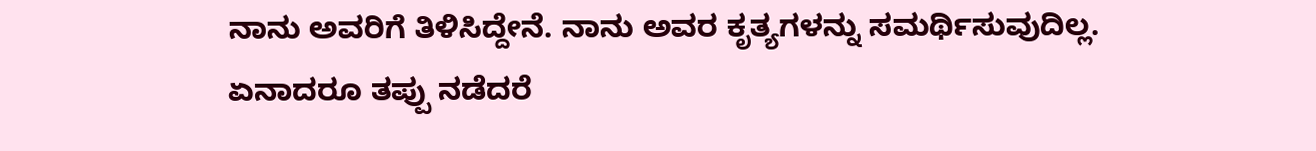ನಾನು ಅವರಿಗೆ ತಿಳಿಸಿದ್ದೇನೆ. ನಾನು ಅವರ ಕೃತ್ಯಗಳನ್ನು ಸಮರ್ಥಿಸುವುದಿಲ್ಲ. ಏನಾದರೂ ತಪ್ಪು ನಡೆದರೆ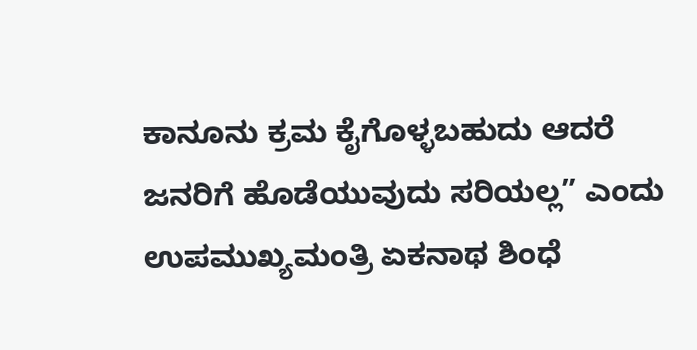ಕಾನೂನು ಕ್ರಮ ಕೈಗೊಳ್ಳಬಹುದು ಆದರೆ ಜನರಿಗೆ ಹೊಡೆಯುವುದು ಸರಿಯಲ್ಲ” ಎಂದು ಉಪಮುಖ್ಯಮಂತ್ರಿ ಏಕನಾಥ ಶಿಂಧೆ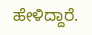ಹೇಳಿದ್ದಾರೆ.